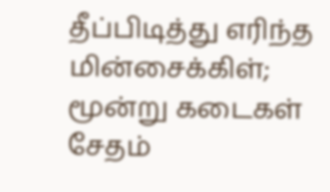தீப்பிடித்து எரிந்த மின்சைக்கிள்; மூன்று கடைகள் சேதம்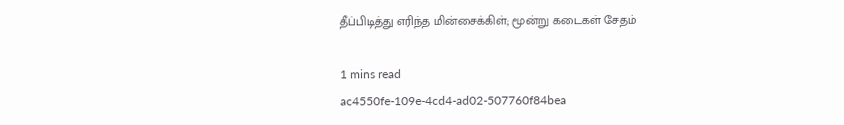தீப்பிடித்து எரிந்த மின்சைக்கிள்; மூன்று கடைகள் சேதம்

1 mins read
ac4550fe-109e-4cd4-ad02-507760f84bea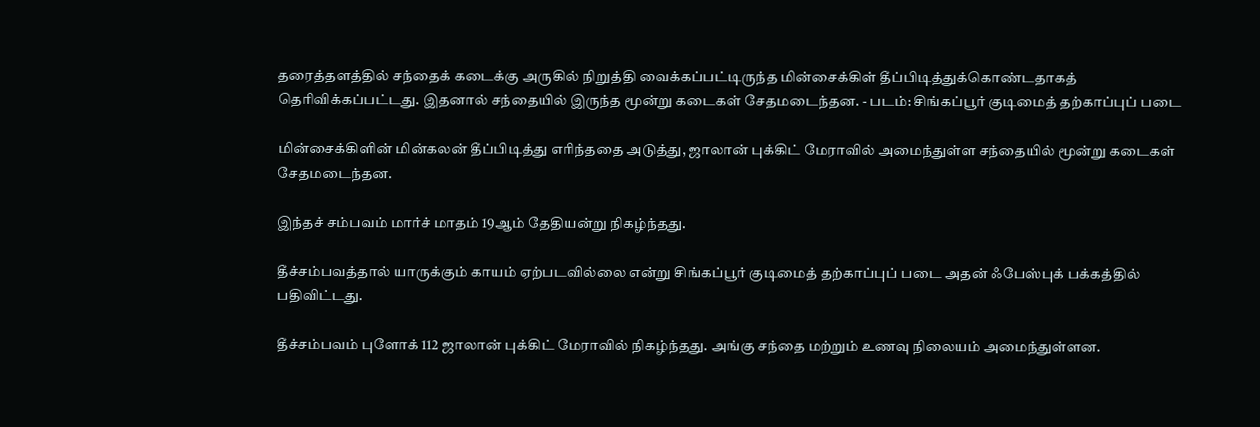தரைத்தளத்தில் சந்தைக் கடைக்கு அருகில் நிறுத்தி வைக்கப்பட்டிருந்த மின்சைக்கிள் தீப்பிடித்துக்கொண்டதாகத் தெரிவிக்கப்பட்டது. இதனால் சந்தையில் இருந்த மூன்று கடைகள் சேதமடைந்தன. - படம்: சிங்கப்பூர் குடிமைத் தற்காப்புப் படை

மின்சைக்கிளின் மின்கலன் தீப்பிடித்து எரிந்ததை அடுத்து, ஜாலான் புக்கிட் மேராவில் அமைந்துள்ள சந்தையில் மூன்று கடைகள் சேதமடைந்தன.

இந்தச் சம்பவம் மார்ச் மாதம் 19ஆம் தேதியன்று நிகழ்ந்தது.

தீச்சம்பவத்தால் யாருக்கும் காயம் ஏற்படவில்லை என்று சிங்கப்பூர் குடிமைத் தற்காப்புப் படை அதன் ஃபேஸ்புக் பக்கத்தில் பதிவிட்டது.

தீச்சம்பவம் புளோக் 112 ஜாலான் புக்கிட் மேராவில் நிகழ்ந்தது. அங்கு சந்தை மற்றும் உணவு நிலையம் அமைந்துள்ளன.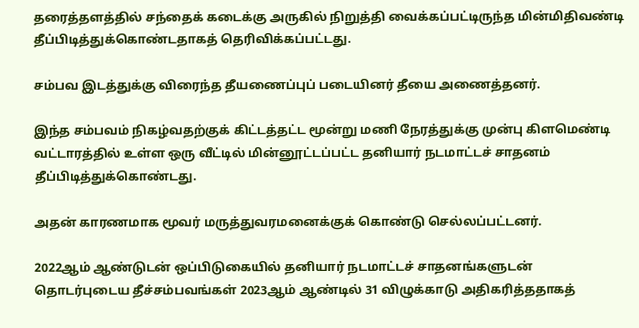தரைத்தளத்தில் சந்தைக் கடைக்கு அருகில் நிறுத்தி வைக்கப்பட்டிருந்த மின்மிதிவண்டி தீப்பிடித்துக்கொண்டதாகத் தெரிவிக்கப்பட்டது.

சம்பவ இடத்துக்கு விரைந்த தீயணைப்புப் படையினர் தீயை அணைத்தனர்.

இந்த சம்பவம் நிகழ்வதற்குக் கிட்டத்தட்ட மூன்று மணி நேரத்துக்கு முன்பு கிளமெண்டி வட்டாரத்தில் உள்ள ஒரு வீட்டில் மின்னூட்டப்பட்ட தனியார் நடமாட்டச் சாதனம் தீப்பிடித்துக்கொண்டது.

அதன் காரணமாக மூவர் மருத்துவரமனைக்குக் கொண்டு செல்லப்பட்டனர்.

2022ஆம் ஆண்டுடன் ஒப்பிடுகையில் தனியார் நடமாட்டச் சாதனங்களுடன் தொடர்புடைய தீச்சம்பவங்கள் 2023ஆம் ஆண்டில் 31 விழுக்காடு அதிகரித்ததாகத்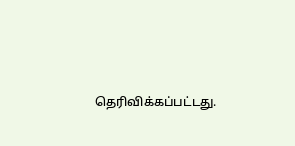தெரிவிக்கப்பட்டது.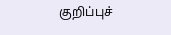குறிப்புச்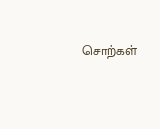சொற்கள்